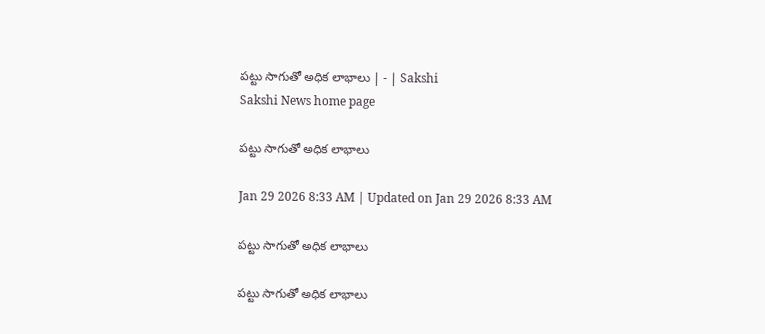పట్టు సాగుతో అధిక లాభాలు | - | Sakshi
Sakshi News home page

పట్టు సాగుతో అధిక లాభాలు

Jan 29 2026 8:33 AM | Updated on Jan 29 2026 8:33 AM

పట్టు సాగుతో అధిక లాభాలు

పట్టు సాగుతో అధిక లాభాలు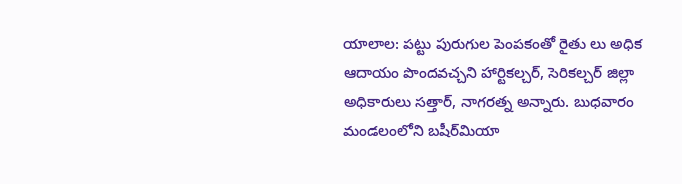యాలాల: పట్టు పురుగుల పెంపకంతో రైతు లు అధిక ఆదాయం పొందవచ్చని హార్టికల్చర్‌, సెరికల్చర్‌ జిల్లా అధికారులు సత్తార్‌, నాగరత్న అన్నారు. బుధవారం మండలంలోని బషీర్‌మియా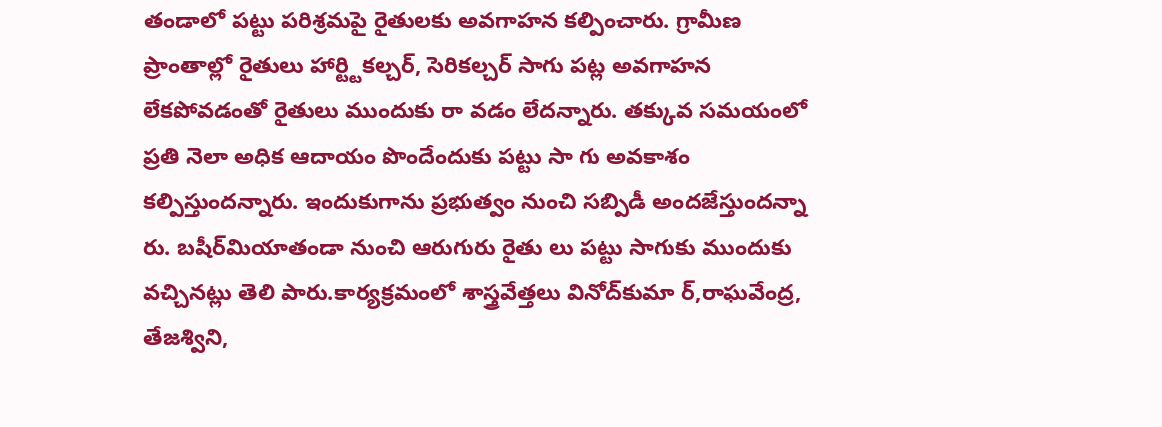తండాలో పట్టు పరిశ్రమపై రైతులకు అవగాహన కల్పించారు. గ్రామీణ ప్రాంతాల్లో రైతులు హార్ట్టికల్చర్‌, సెరికల్చర్‌ సాగు పట్ల అవగాహన లేకపోవడంతో రైతులు ముందుకు రా వడం లేదన్నారు. తక్కువ సమయంలో ప్రతి నెలా అధిక ఆదాయం పొందేందుకు పట్టు సా గు అవకాశం కల్పిస్తుందన్నారు. ఇందుకుగాను ప్రభుత్వం నుంచి సబ్పిడీ అందజేస్తుందన్నా రు. బషీర్‌మియాతండా నుంచి ఆరుగురు రైతు లు పట్టు సాగుకు ముందుకు వచ్చినట్లు తెలి పారు.కార్యక్రమంలో శాస్త్రవేత్తలు వినోద్‌కుమా ర్‌,రాఘవేంద్ర, తేజశ్విని,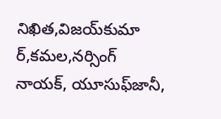నిఖిత,విజయ్‌కుమా ర్‌,కమల,నర్సింగ్‌ నాయక్‌, యూసుఫ్‌జానీ,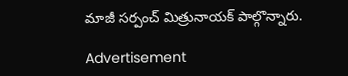మాజీ సర్పంచ్‌ మిత్రునాయక్‌ పాల్గొన్నారు.

Advertisement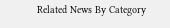Related News By Category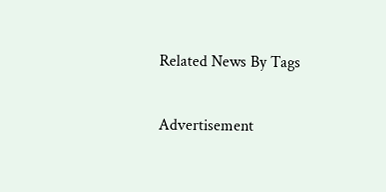Related News By Tags

Advertisement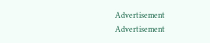Advertisement
Advertisement